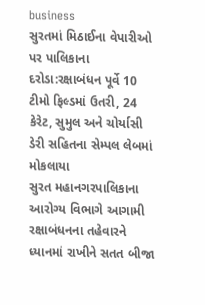business
સુરતમાં મિઠાઈના વેપારીઓ પર પાલિકાના દરોડા:રક્ષાબંધન પૂર્વે 10 ટીમો ફિલ્ડમાં ઉતરી, 24 કેરેટ, સુમુલ અને ચોર્યાસી ડેરી સહિતના સેમ્પલ લેબમાં મોકલાયા
સુરત મહાનગરપાલિકાના આરોગ્ય વિભાગે આગામી રક્ષાબંધનના તહેવારને ધ્યાનમાં રાખીને સતત બીજા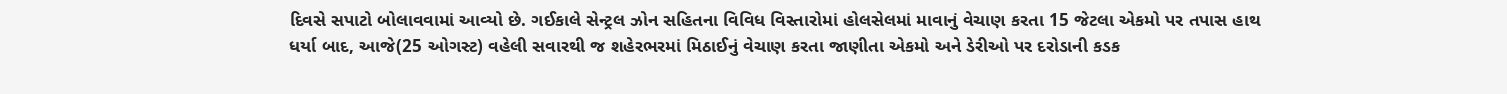દિવસે સપાટો બોલાવવામાં આવ્યો છે. ગઈકાલે સેન્ટ્રલ ઝોન સહિતના વિવિધ વિસ્તારોમાં હોલસેલમાં માવાનું વેચાણ કરતા 15 જેટલા એકમો પર તપાસ હાથ ધર્યા બાદ, આજે(25 ઓગસ્ટ) વહેલી સવારથી જ શહેરભરમાં મિઠાઈનું વેચાણ કરતા જાણીતા એકમો અને ડેરીઓ પર દરોડાની કડક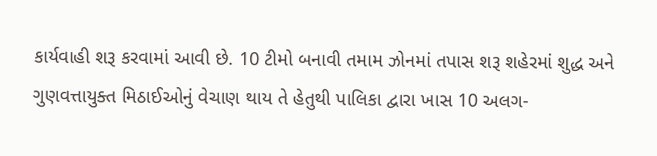કાર્યવાહી શરૂ કરવામાં આવી છે. 10 ટીમો બનાવી તમામ ઝોનમાં તપાસ શરૂ શહેરમાં શુદ્ધ અને ગુણવત્તાયુક્ત મિઠાઈઓનું વેચાણ થાય તે હેતુથી પાલિકા દ્વારા ખાસ 10 અલગ-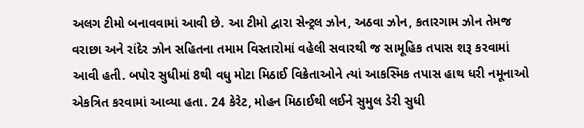અલગ ટીમો બનાવવામાં આવી છે. આ ટીમો દ્વારા સેન્ટ્રલ ઝોન, અઠવા ઝોન, કતારગામ ઝોન તેમજ વરાછા અને રાંદેર ઝોન સહિતના તમામ વિસ્તારોમાં વહેલી સવારથી જ સામૂહિક તપાસ શરૂ કરવામાં આવી હતી. બપોર સુધીમાં 8થી વધુ મોટા મિઠાઈ વિક્રેતાઓને ત્યાં આકસ્મિક તપાસ હાથ ધરી નમૂનાઓ એકત્રિત કરવામાં આવ્યા હતા. 24 કેરેટ, મોહન મિઠાઈથી લઈને સુમુલ ડેરી સુધી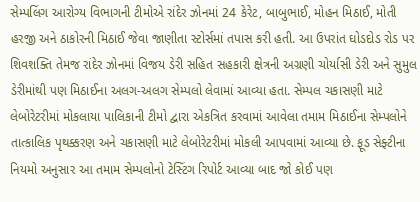સેમ્પલિંગ આરોગ્ય વિભાગની ટીમોએ રાંદેર ઝોનમાં 24 કેરેટ, બાબુભાઈ, મોહન મિઠાઈ, મોતી હરજી અને ઠાકોરની મિઠાઈ જેવા જાણીતા સ્ટોર્સમાં તપાસ કરી હતી. આ ઉપરાંત ઘોડદોડ રોડ પર શિવશક્તિ તેમજ રાંદેર ઝોનમાં વિજય ડેરી સહિત સહકારી ક્ષેત્રની અગ્રણી ચોર્યાસી ડેરી અને સુમુલ ડેરીમાંથી પણ મિઠાઈના અલગ-અલગ સેમ્પલો લેવામાં આવ્યા હતા. સેમ્પલ ચકાસણી માટે લેબોરેટરીમાં મોકલાયા પાલિકાની ટીમો દ્વારા એકત્રિત કરવામાં આવેલા તમામ મિઠાઈના સેમ્પલોને તાત્કાલિક પૃથક્કરણ અને ચકાસણી માટે લેબોરેટરીમાં મોકલી આપવામાં આવ્યા છે. ફૂડ સેફ્ટીના નિયમો અનુસાર આ તમામ સેમ્પલોનો ટેસ્ટિંગ રિપોર્ટ આવ્યા બાદ જો કોઈ પણ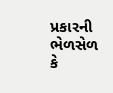પ્રકારની ભેળસેળ કે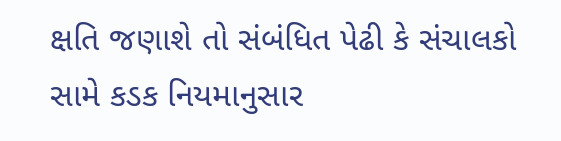ક્ષતિ જણાશે તો સંબંધિત પેઢી કે સંચાલકો સામે કડક નિયમાનુસાર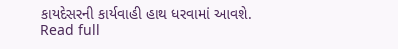કાયદેસરની કાર્યવાહી હાથ ધરવામાં આવશે.
Read full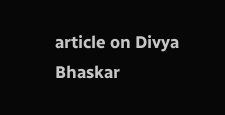article on Divya Bhaskar